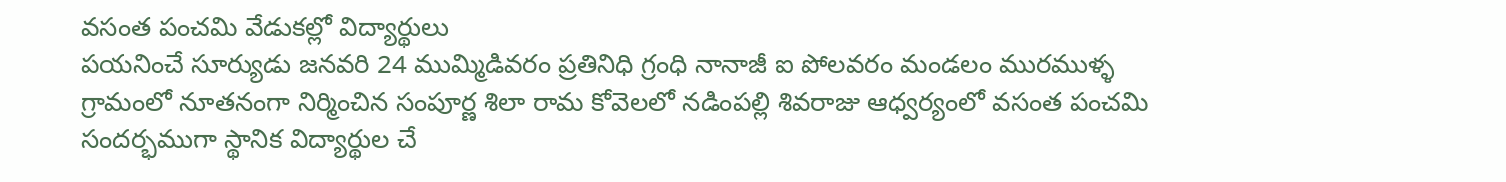వసంత పంచమి వేడుకల్లో విద్యార్థులు
పయనించే సూర్యుడు జనవరి 24 ముమ్మిడివరం ప్రతినిధి గ్రంధి నానాజీ ఐ పోలవరం మండలం మురముళ్ళ గ్రామంలో నూతనంగా నిర్మించిన సంపూర్ణ శిలా రామ కోవెలలో నడింపల్లి శివరాజు ఆధ్వర్యంలో వసంత పంచమి సందర్భముగా స్థానిక విద్యార్థుల చే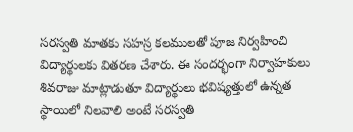సరస్వతి మాతకు సహస్ర కలములతో పూజ నిర్వహించి విద్యార్థులకు వితరణ చేశారు. ఈ సందర్భంగా నిర్వాహకులు శివరాజు మాట్లాడుతూ విద్యార్థులు భవిష్యత్తులో ఉన్నత స్థాయిలో నిలవాలి అంటే సరస్వతి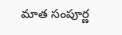మాత సంపూర్ణ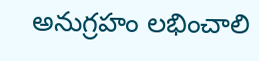అనుగ్రహం లభించాలి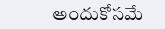అందుకోసమే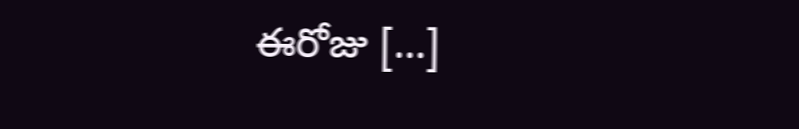ఈరోజు […]